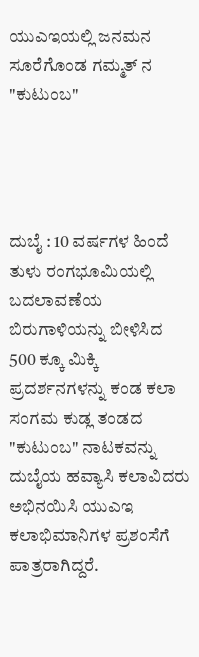ಯುಎಇಯಲ್ಲಿ ಜನಮನ ಸೂರೆಗೊಂಡ ಗಮ್ಮತ್ ನ "ಕುಟುಂಬ"




ದುಬೈ : 10 ವರ್ಷಗಳ ಹಿಂದೆ ತುಳು ರಂಗಭೂಮಿಯಲ್ಲಿ ಬದಲಾವಣೆಯ ಬಿರುಗಾಳಿಯನ್ನು ಬೀಳಿಸಿದ 500 ಕ್ಕೂ ಮಿಕ್ಕಿ ಪ್ರದರ್ಶನಗಳನ್ನು ಕಂಡ ಕಲಾ ಸಂಗಮ ಕುಡ್ಲ ತಂಡದ "ಕುಟುಂಬ" ನಾಟಕವನ್ನು ದುಬೈಯ ಹವ್ಯಾಸಿ ಕಲಾವಿದರು ಅಭಿನಯಿಸಿ ಯುಎಇ ಕಲಾಭಿಮಾನಿಗಳ ಪ್ರಶಂಸೆಗೆ ಪಾತ್ರರಾಗಿದ್ದರೆ.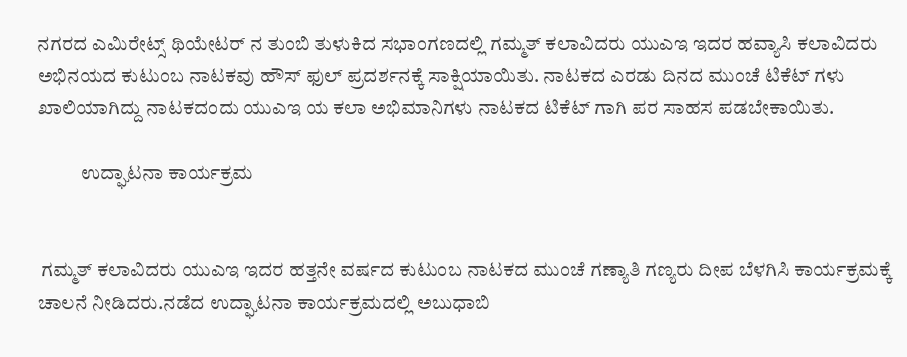ನಗರದ ಎಮಿರೇಟ್ಸ್ ಥಿಯೇಟರ್ ನ ತುಂಬಿ ತುಳುಕಿದ ಸಭಾಂಗಣದಲ್ಲಿ ಗಮ್ಮತ್ ಕಲಾವಿದರು ಯುಎಇ ಇದರ ಹವ್ಯಾಸಿ ಕಲಾವಿದರು ಅಭಿನಯದ ಕುಟುಂಬ ನಾಟಕವು ಹೌಸ್‌ ಫುಲ್ ಪ್ರದರ್ಶನಕ್ಕೆ ಸಾಕ್ಷಿಯಾಯಿತು. ನಾಟಕದ ಎರಡು ದಿನದ ಮುಂಚೆ ಟಿಕೆಟ್ ಗಳು ಖಾಲಿಯಾಗಿದ್ದು ನಾಟಕದಂದು ಯುಎಇ ಯ ಕಲಾ ಅಭಿಮಾನಿಗಳು ನಾಟಕದ ಟಿಕೆಟ್ ಗಾಗಿ ಪರ ಸಾಹಸ ಪಡಬೇಕಾಯಿತು.

           ಉದ್ಘಾಟನಾ ಕಾರ್ಯಕ್ರಮ


 ಗಮ್ಮತ್ ಕಲಾವಿದರು ಯುಎಇ ಇದರ ಹತ್ತನೇ ವರ್ಷದ ಕುಟುಂಬ ನಾಟಕದ ಮುಂಚೆ ಗಣ್ಯಾತಿ ಗಣ್ಯರು ದೀಪ ಬೆಳಗಿಸಿ ಕಾರ್ಯಕ್ರಮಕ್ಕೆ ಚಾಲನೆ ನೀಡಿದರು.ನಡೆದ ಉದ್ಘಾಟನಾ ಕಾರ್ಯಕ್ರಮದಲ್ಲಿ ಅಬುಧಾಬಿ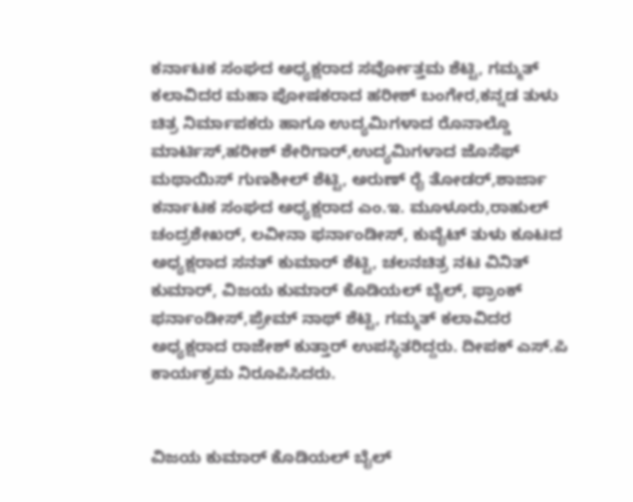ಕರ್ನಾಟಕ ಸಂಘದ ಅಧ್ಯಕ್ಷರಾದ ಸರ್ವೋತ್ತಮ ಶೆಟ್ಟಿ, ಗಮ್ಮತ್ ಕಲಾವಿದರ ಮಹಾ ಪೋಷಕರಾದ ಹರೀಶ್ ಬಂಗೇರ,ಕನ್ನಡ ತುಳು ಚಿತ್ರ ನಿರ್ಮಾಪಕರು ಹಾಗೂ ಉದ್ಯಮಿಗಳಾದ ರೊನಾಲ್ಡೊ ಮಾರ್ಟಿಸ್,ಹರೀಶ್ ಶೇರಿಗಾರ್,ಉದ್ಯಮಿಗಳಾದ ಜೊಸೆಫ್ ಮಥಾಯಿಸ್ ಗುಣಶೀಲ್ ಶೆಟ್ಟಿ, ಅರುಣ್ ರೈ ತೋಡರ್,ಶಾರ್ಜಾ ಕರ್ನಾಟಕ ಸಂಘದ ಅಧ್ಯಕ್ಷರಾದ ಎಂ.ಇ. ಮೂಳೂರು,ರಾಹುಲ್ ಚಂದ್ರಶೇಖರ್, ಲವೀನಾ ಫರ್ನಾಂಡೀಸ್, ಕುವೈಟ್‌ ತುಳು ಕೂಟದ ಅಧ್ಯಕ್ಷರಾದ ಸನತ್ ಕುಮಾರ್ ಶೆಟ್ಟಿ, ಚಲನಚಿತ್ರ ನಟ ವಿನಿತ್ ಕುಮಾರ್, ವಿಜಯ ಕುಮಾರ್ ಕೊಡಿಯಲ್ ಬೈಲ್, ಫ್ರಾಂಕ್ ಫರ್ನಾಂಡೀಸ್,ಪ್ರೇಮ್ ನಾಥ್ ಶೆಟ್ಟಿ, ಗಮ್ಮತ್ ಕಲಾವಿದರ ಅಧ್ಯಕ್ಷರಾದ ರಾಜೇಶ್ ಕುತ್ತಾರ್ ಉಪಸ್ಥಿತರಿದ್ದರು. ದೀಪಕ್ ಎಸ್.ಪಿ ಕಾರ್ಯಕ್ರಮ ನಿರೂಪಿಸಿದರು.


ವಿಜಯ ಕುಮಾರ್ ಕೊಡಿಯಲ್ ಬೈಲ್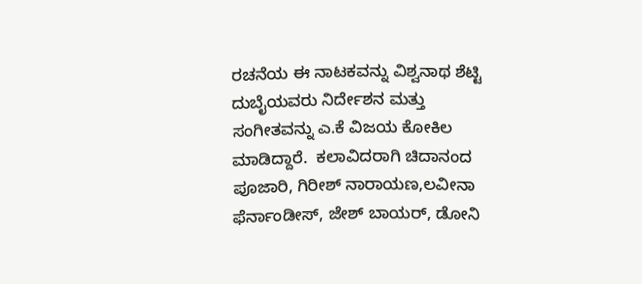ರಚನೆಯ ಈ ನಾಟಕವನ್ನು ವಿಶ್ವನಾಥ ಶೆಟ್ಟಿ ದುಬೈಯವರು ನಿರ್ದೇಶನ ಮತ್ತು ಸಂಗೀತವನ್ನು ಎ.ಕೆ ವಿಜಯ ಕೋಕಿಲ ಮಾಡಿದ್ದಾರೆ.  ಕಲಾವಿದರಾಗಿ ಚಿದಾನಂದ ಪೂಜಾರಿ, ಗಿರೀಶ್ ನಾರಾಯಣ,ಲವೀನಾ ಫೆರ್ನಾಂಡೀಸ್, ಜೇಶ್ ಬಾಯರ್, ಡೋನಿ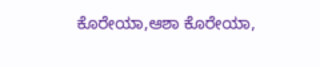ಕೊರೇಯಾ,ಆಶಾ ಕೊರೇಯಾ,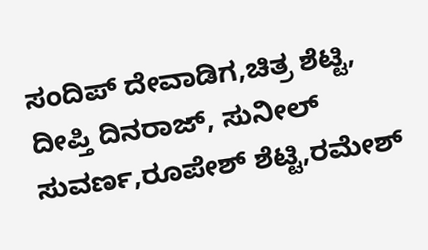ಸಂದಿಪ್ ದೇವಾಡಿಗ,ಚಿತ್ರ ಶೆಟ್ಟಿ, ದೀಪ್ತಿ ದಿನರಾಜ್, ಸುನೀಲ್ ಸುವರ್ಣ,ರೂಪೇಶ್ ಶೆಟ್ಟಿ,ರಮೇಶ್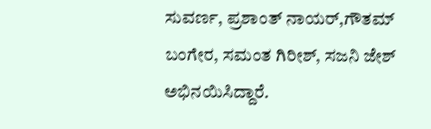ಸುವರ್ಣ, ಪ್ರಶಾಂತ್ ನಾಯರ್,ಗೌತಮ್ ಬಂಗೇರ, ಸಮಂತ ಗಿರೀಶ್, ಸಜನಿ ಜೇಶ್ ಅಭಿನಯಿಸಿದ್ದಾರೆ.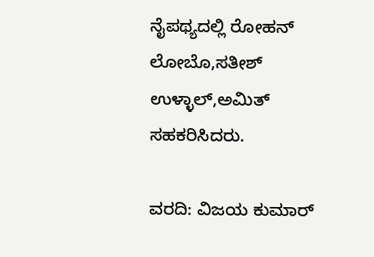ನೈಪಥ್ಯದಲ್ಲಿ ರೋಹನ್ ಲೋಬೊ,ಸತೀಶ್ ಉಳ್ಳಾಲ್,ಅಮಿತ್ ಸಹಕರಿಸಿದರು.

ವರದಿ: ವಿಜಯ ಕುಮಾರ್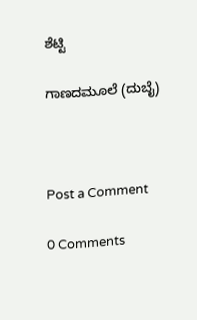ಶೆಟ್ಟಿ

ಗಾಣದಮೂಲೆ (ದುಬೈ)



Post a Comment

0 Comments